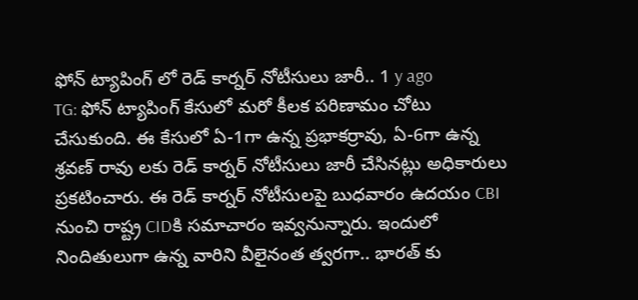ఫోన్ ట్యాపింగ్ లో రెడ్ కార్నర్ నోటీసులు జారీ.. 1 y ago
TG: ఫోన్ ట్యాపింగ్ కేసులో మరో కీలక పరిణామం చోటు చేసుకుంది. ఈ కేసులో ఏ-1గా ఉన్న ప్రభాకర్రావు, ఏ-6గా ఉన్న శ్రవణ్ రావు లకు రెడ్ కార్నర్ నోటీసులు జారీ చేసినట్లు అధికారులు ప్రకటించారు. ఈ రెడ్ కార్నర్ నోటీసులపై బుధవారం ఉదయం CBI నుంచి రాష్ట్ర CIDకి సమాచారం ఇవ్వనున్నారు. ఇందులో నిందితులుగా ఉన్న వారిని వీలైనంత త్వరగా.. భారత్ కు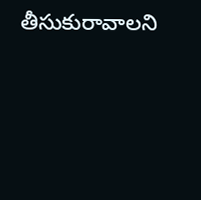తీసుకురావాలని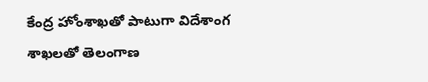కేంద్ర హోంశాఖతో పాటుగా విదేశాంగ శాఖలతో తెలంగాణ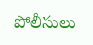పోలీసులు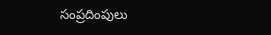సంప్రదింపులు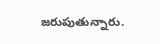జరుపుతున్నారు.